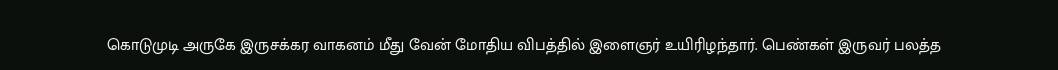கொடுமுடி அருகே இருசக்கர வாகனம் மீது வேன் மோதிய விபத்தில் இளைஞர் உயிரிழந்தார். பெண்கள் இருவர் பலத்த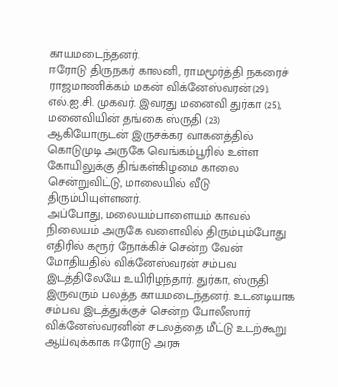காயமடைந்தனர்.
ஈரோடு திருநகர் காலனி, ராமமூர்த்தி நகரைச் ராஜமாணிக்கம் மகன் விக்னேஸ்வரன்(29). எல்.ஐ.சி. முகவர். இவரது மனைவி துர்கா (25), மனைவியின் தங்கை ஸ்ருதி (23) ஆகியோருடன் இருசக்கர வாகனத்தில் கொடுமுடி அருகே வெங்கம்பூரில் உள்ள கோயிலுக்கு திங்கள்கிழமை காலை சென்றுவிட்டு, மாலையில் வீடு திரும்பியுள்ளனர்.
அப்போது, மலையம்பாளையம் காவல் நிலையம் அருகே வளைவில் திரும்பும்போது எதிரில் கரூர் நோக்கிச் சென்ற வேன் மோதியதில் விக்னேஸ்வரன் சம்பவ இடத்திலேயே உயிரிழந்தார். துர்கா, ஸ்ருதி இருவரும் பலத்த காயமடைந்தனர். உடனடியாக சம்பவ இடத்துக்குச் சென்ற போலீஸார் விக்னேஸ்வரனின் சடலத்தை மீட்டு உடற்கூறு ஆய்வுக்காக ஈரோடு அரசு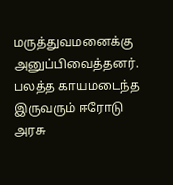மருத்துவமனைக்கு அனுப்பிவைத்தனர். பலத்த காயமடைந்த இருவரும் ஈரோடு அரசு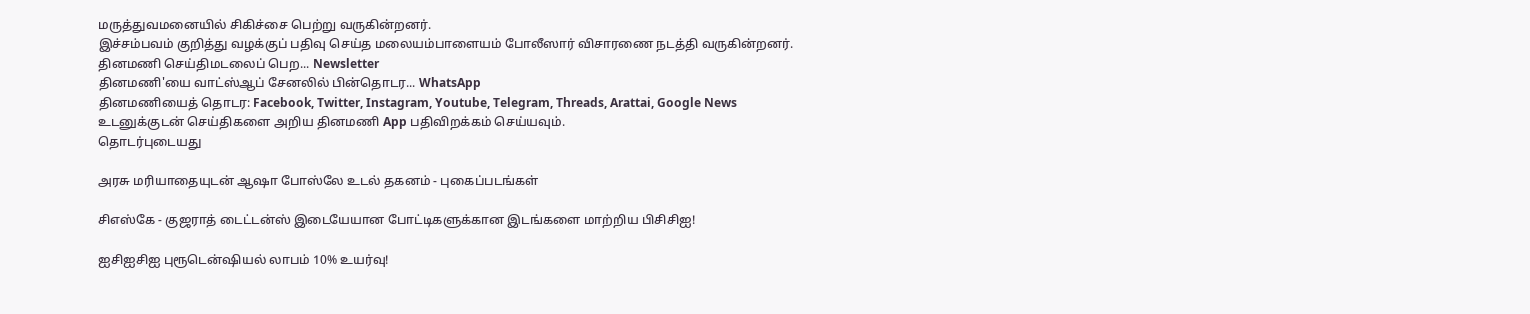மருத்துவமனையில் சிகிச்சை பெற்று வருகின்றனர்.
இச்சம்பவம் குறித்து வழக்குப் பதிவு செய்த மலையம்பாளையம் போலீஸார் விசாரணை நடத்தி வருகின்றனர்.
தினமணி செய்திமடலைப் பெற... Newsletter
தினமணி'யை வாட்ஸ்ஆப் சேனலில் பின்தொடர... WhatsApp
தினமணியைத் தொடர: Facebook, Twitter, Instagram, Youtube, Telegram, Threads, Arattai, Google News
உடனுக்குடன் செய்திகளை அறிய தினமணி App பதிவிறக்கம் செய்யவும்.
தொடர்புடையது

அரசு மரியாதையுடன் ஆஷா போஸ்லே உடல் தகனம் - புகைப்படங்கள்

சிஎஸ்கே - குஜராத் டைட்டன்ஸ் இடையேயான போட்டிகளுக்கான இடங்களை மாற்றிய பிசிசிஐ!

ஐசிஐசிஐ புரூடென்ஷியல் லாபம் 10% உயர்வு!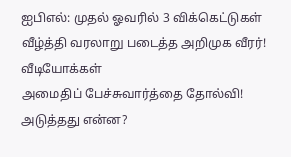ஐபிஎல்: முதல் ஓவரில் 3 விக்கெட்டுகள் வீழ்த்தி வரலாறு படைத்த அறிமுக வீரர்!
வீடியோக்கள்
அமைதிப் பேச்சுவார்த்தை தோல்வி! அடுத்தது என்ன?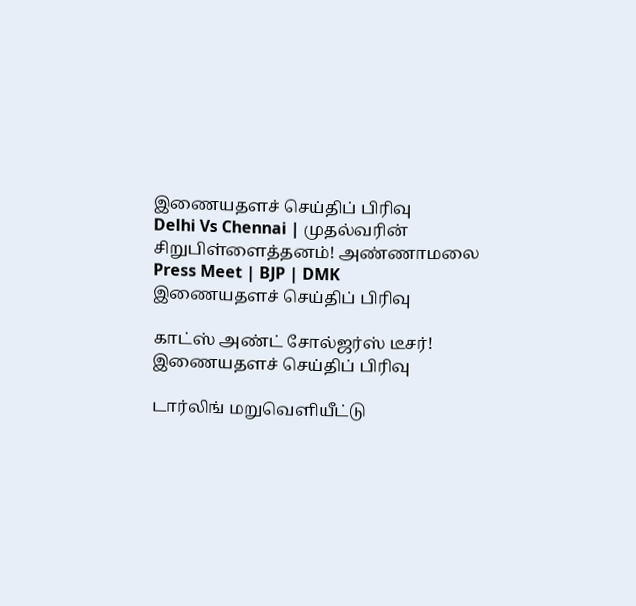இணையதளச் செய்திப் பிரிவு
Delhi Vs Chennai | முதல்வரின் சிறுபிள்ளைத்தனம்! அண்ணாமலை Press Meet | BJP | DMK
இணையதளச் செய்திப் பிரிவு

காட்ஸ் அண்ட் சோல்ஜர்ஸ் டீசர்!
இணையதளச் செய்திப் பிரிவு

டார்லிங் மறுவெளியீட்டு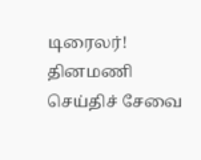டிரைலர்!
தினமணி செய்திச் சேவை